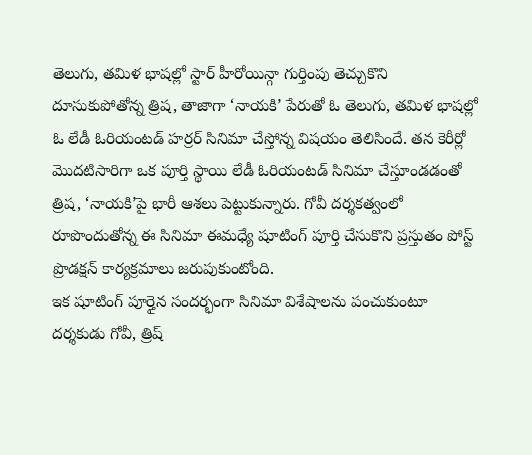తెలుగు, తమిళ భాషల్లో స్టార్ హీరోయిన్గా గుర్తింపు తెచ్చుకొని దూసుకుపోతోన్న త్రిష, తాజాగా ‘నాయకి’ పేరుతో ఓ తెలుగు, తమిళ భాషల్లో ఓ లేడీ ఓరియంటడ్ హర్రర్ సినిమా చేస్తోన్న విషయం తెలిసిందే. తన కెరీర్లో మొదటిసారిగా ఒక పూర్తి స్థాయి లేడీ ఓరియంటడ్ సినిమా చేస్తూండడంతో త్రిష, ‘నాయకి’పై భారీ ఆశలు పెట్టుకున్నారు. గోవీ దర్శకత్వంలో రూపొందుతోన్న ఈ సినిమా ఈమధ్యే షూటింగ్ పూర్తి చేసుకొని ప్రస్తుతం పోస్ట్ ప్రొడక్షన్ కార్యక్రమాలు జరుపుకుంటోంది.
ఇక షూటింగ్ పూర్తైన సందర్భంగా సినిమా విశేషాలను పంచుకుంటూ దర్శకుడు గోవీ, త్రిష్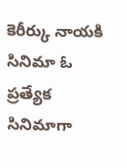కెరీర్కు నాయకి సినిమా ఓ ప్రత్యేక సినిమాగా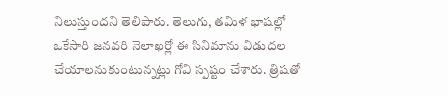నిలుస్తుందని తెలిపారు. తెలుగు, తమిళ భాషల్లో ఒకేసారి జనవరి నెలాఖర్లో ఈ సినిమాను విడుదల చేయాలనుకుంటున్నట్లు గోవి స్పష్టం చేశారు. త్రిషతో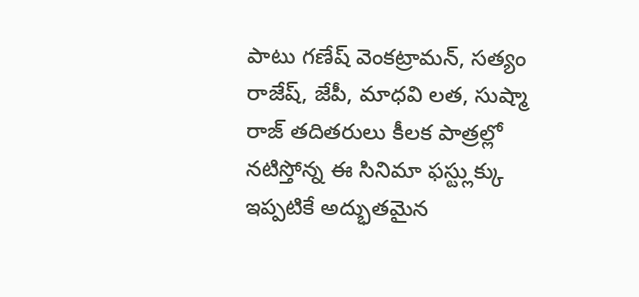పాటు గణేష్ వెంకట్రామన్, సత్యం రాజేష్, జేపీ, మాధవి లత, సుష్మా రాజ్ తదితరులు కీలక పాత్రల్లో నటిస్తోన్న ఈ సినిమా ఫస్ట్లుక్కు ఇప్పటికే అద్భుతమైన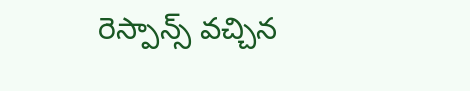రెస్పాన్స్ వచ్చిన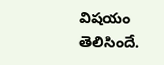విషయం తెలిసిందే.